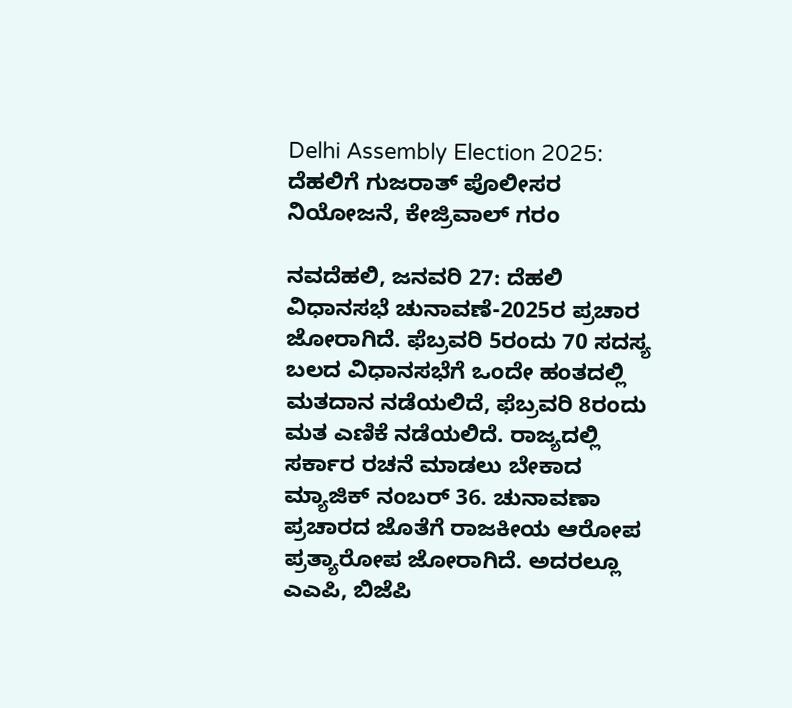Delhi Assembly Election 2025: ದೆಹಲಿಗೆ ಗುಜರಾತ್‌ ಪೊಲೀಸರ ನಿಯೋಜನೆ, ಕೇಜ್ರಿವಾಲ್ ಗರಂ

ನವದೆಹಲಿ, ಜನವರಿ 27: ದೆಹಲಿ ವಿಧಾನಸಭೆ ಚುನಾವಣೆ-2025ರ ಪ್ರಚಾರ ಜೋರಾಗಿದೆ. ಫೆಬ್ರವರಿ 5ರಂದು 70 ಸದಸ್ಯ ಬಲದ ವಿಧಾನಸಭೆಗೆ ಒಂದೇ ಹಂತದಲ್ಲಿ ಮತದಾನ ನಡೆಯಲಿದೆ, ಫೆಬ್ರವರಿ 8ರಂದು ಮತ ಎಣಿಕೆ ನಡೆಯಲಿದೆ. ರಾಜ್ಯದಲ್ಲಿ ಸರ್ಕಾರ ರಚನೆ ಮಾಡಲು ಬೇಕಾದ ಮ್ಯಾಜಿಕ್ ನಂಬರ್ 36. ಚುನಾವಣಾ ಪ್ರಚಾರದ ಜೊತೆಗೆ ರಾಜಕೀಯ ಆರೋಪ ಪ್ರತ್ಯಾರೋಪ ಜೋರಾಗಿದೆ. ಅದರಲ್ಲೂ ಎಎಪಿ, ಬಿಜೆಪಿ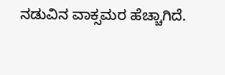ನಡುವಿನ ವಾಕ್ಸಮರ ಹೆಚ್ಚಾಗಿದೆ.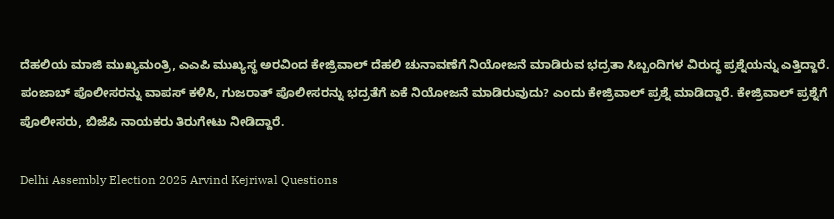ದೆಹಲಿಯ ಮಾಜಿ ಮುಖ್ಯಮಂತ್ರಿ, ಎಎಪಿ ಮುಖ್ಯಸ್ಥ ಅರವಿಂದ ಕೇಜ್ರಿವಾಲ್ ದೆಹಲಿ ಚುನಾವಣೆಗೆ ನಿಯೋಜನೆ ಮಾಡಿರುವ ಭದ್ರತಾ ಸಿಬ್ಬಂದಿಗಳ ವಿರುದ್ಧ ಪ್ರಶ್ನೆಯನ್ನು ಎತ್ತಿದ್ದಾರೆ. ಪಂಜಾಬ್ ಪೊಲೀಸರನ್ನು ವಾಪಸ್ ಕಳಿಸಿ, ಗುಜರಾತ್ ಪೊಲೀಸರನ್ನು ಭದ್ರತೆಗೆ ಏಕೆ ನಿಯೋಜನೆ ಮಾಡಿರುವುದು? ಎಂದು ಕೇಜ್ರಿವಾಲ್ ಪ್ರಶ್ನೆ ಮಾಡಿದ್ದಾರೆ. ಕೇಜ್ರಿವಾಲ್ ಪ್ರಶ್ನೆಗೆ ಪೊಲೀಸರು, ಬಿಜೆಪಿ ನಾಯಕರು ತಿರುಗೇಟು ನೀಡಿದ್ದಾರೆ.

Delhi Assembly Election 2025 Arvind Kejriwal Questions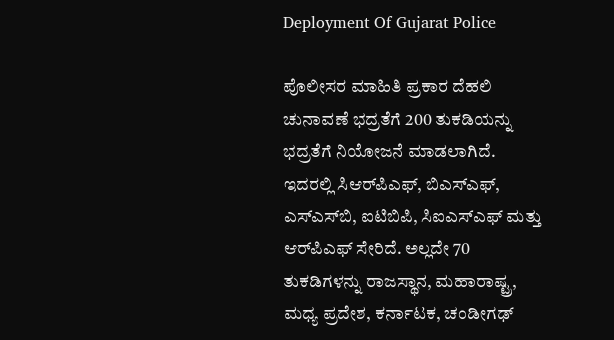Deployment Of Gujarat Police

ಪೊಲೀಸರ ಮಾಹಿತಿ ಪ್ರಕಾರ ದೆಹಲಿ ಚುನಾವಣೆ ಭದ್ರತೆಗೆ 200 ತುಕಡಿಯನ್ನು ಭದ್ರತೆಗೆ ನಿಯೋಜನೆ ಮಾಡಲಾಗಿದೆ. ಇದರಲ್ಲಿ ಸಿಆರ್‌ಪಿಎಫ್, ಬಿಎಸ್‌ಎಫ್‌, ಎಸ್‌ಎಸ್‌ಬಿ, ಐಟಿಬಿಪಿ, ಸಿಐಎಸ್‌ಎಫ್‌ ಮತ್ತು ಆರ್‌ಪಿಎಫ್‌ ಸೇರಿದೆ. ಅಲ್ಲದೇ 70 ತುಕಡಿಗಳನ್ನು ರಾಜಸ್ಥಾನ, ಮಹಾರಾಷ್ಟ್ರ, ಮಧ್ಯ ಪ್ರದೇಶ, ಕರ್ನಾಟಕ, ಚಂಡೀಗಢ್‌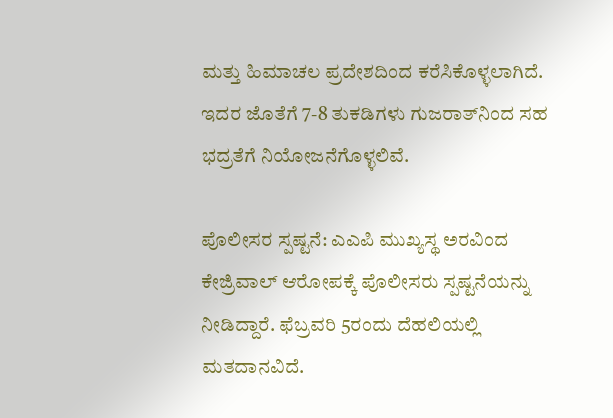ಮತ್ತು ಹಿಮಾಚಲ ಪ್ರದೇಶದಿಂದ ಕರೆಸಿಕೊಳ್ಳಲಾಗಿದೆ. ಇದರ ಜೊತೆಗೆ 7-8 ತುಕಡಿಗಳು ಗುಜರಾತ್‌ನಿಂದ ಸಹ ಭದ್ರತೆಗೆ ನಿಯೋಜನೆಗೊಳ್ಳಲಿವೆ.

ಪೊಲೀಸರ ಸ್ಪಷ್ಟನೆ: ಎಎಪಿ ಮುಖ್ಯಸ್ಥ ಅರವಿಂದ ಕೇಜ್ರಿವಾಲ್ ಆರೋಪಕ್ಕೆ ಪೊಲೀಸರು ಸ್ಪಷ್ಟನೆಯನ್ನು ನೀಡಿದ್ದಾರೆ. ಫೆಬ್ರವರಿ 5ರಂದು ದೆಹಲಿಯಲ್ಲಿ ಮತದಾನವಿದೆ.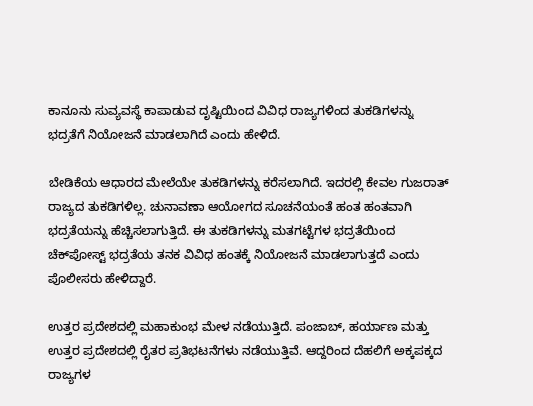ಕಾನೂನು ಸುವ್ಯವಸ್ಥೆ ಕಾಪಾಡುವ ದೃಷ್ಟಿಯಿಂದ ವಿವಿಧ ರಾಜ್ಯಗಳಿಂದ ತುಕಡಿಗಳನ್ನು ಭದ್ರತೆಗೆ ನಿಯೋಜನೆ ಮಾಡಲಾಗಿದೆ ಎಂದು ಹೇಳಿದೆ.

ಬೇಡಿಕೆಯ ಆಧಾರದ ಮೇಲೆಯೇ ತುಕಡಿಗಳನ್ನು ಕರೆಸಲಾಗಿದೆ. ಇದರಲ್ಲಿ ಕೇವಲ ಗುಜರಾತ್ ರಾಜ್ಯದ ತುಕಡಿಗಳಿಲ್ಲ. ಚುನಾವಣಾ ಆಯೋಗದ ಸೂಚನೆಯಂತೆ ಹಂತ ಹಂತವಾಗಿ ಭದ್ರತೆಯನ್ನು ಹೆಚ್ಚಿಸಲಾಗುತ್ತಿದೆ. ಈ ತುಕಡಿಗಳನ್ನು ಮತಗಟ್ಟೆಗಳ ಭದ್ರತೆಯಿಂದ ಚೆಕ್‌ಪೋಸ್ಟ್ ಭದ್ರತೆಯ ತನಕ ವಿವಿಧ ಹಂತಕ್ಕೆ ನಿಯೋಜನೆ ಮಾಡಲಾಗುತ್ತದೆ ಎಂದು ಪೊಲೀಸರು ಹೇಳಿದ್ದಾರೆ.

ಉತ್ತರ ಪ್ರದೇಶದಲ್ಲಿ ಮಹಾಕುಂಭ ಮೇಳ ನಡೆಯುತ್ತಿದೆ. ಪಂಜಾಬ್, ಹರ್ಯಾಣ ಮತ್ತು ಉತ್ತರ ಪ್ರದೇಶದಲ್ಲಿ ರೈತರ ಪ್ರತಿಭಟನೆಗಳು ನಡೆಯುತ್ತಿವೆ. ಆದ್ದರಿಂದ ದೆಹಲಿಗೆ ಅಕ್ಕಪಕ್ಕದ ರಾಜ್ಯಗಳ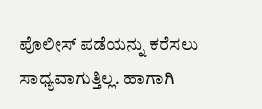ಪೊಲೀಸ್ ಪಡೆಯನ್ನು ಕರೆಸಲು ಸಾಧ್ಯವಾಗುತ್ತಿಲ್ಲ. ಹಾಗಾಗಿ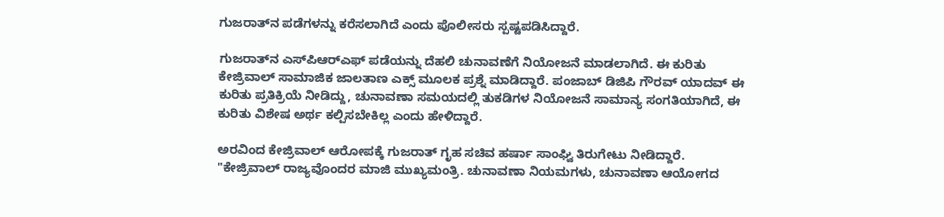ಗುಜರಾತ್‌ನ ಪಡೆಗಳನ್ನು ಕರೆಸಲಾಗಿದೆ ಎಂದು ಪೊಲೀಸರು ಸ್ಪಷ್ಟಪಡಿಸಿದ್ದಾರೆ.

ಗುಜರಾತ್‌ನ ಎಸ್‌ಪಿಆರ್‌ಎಫ್‌ ಪಡೆಯನ್ನು ದೆಹಲಿ ಚುನಾವಣೆಗೆ ನಿಯೋಜನೆ ಮಾಡಲಾಗಿದೆ. ಈ ಕುರಿತು ಕೇಜ್ರಿವಾಲ್ ಸಾಮಾಜಿಕ ಜಾಲತಾಣ ಎಕ್ಸ್‌ ಮೂಲಕ ಪ್ರಶ್ನೆ ಮಾಡಿದ್ದಾರೆ. ಪಂಜಾಬ್ ಡಿಜಿಪಿ ಗೌರವ್ ಯಾದವ್ ಈ ಕುರಿತು ಪ್ರತಿಕ್ರಿಯೆ ನೀಡಿದ್ದು, ಚುನಾವಣಾ ಸಮಯದಲ್ಲಿ ತುಕಡಿಗಳ ನಿಯೋಜನೆ ಸಾಮಾನ್ಯ ಸಂಗತಿಯಾಗಿದೆ, ಈ ಕುರಿತು ವಿಶೇಷ ಅರ್ಥ ಕಲ್ಪಿಸಬೇಕಿಲ್ಲ ಎಂದು ಹೇಳಿದ್ದಾರೆ.

ಅರವಿಂದ ಕೇಜ್ರಿವಾಲ್ ಆರೋಪಕ್ಕೆ ಗುಜರಾತ್ ಗೃಹ ಸಚಿವ ಹರ್ಷಾ ಸಾಂಘ್ವಿ ತಿರುಗೇಟು ನೀಡಿದ್ದಾರೆ. "ಕೇಜ್ರಿವಾಲ್ ರಾಜ್ಯವೊಂದರ ಮಾಜಿ ಮುಖ್ಯಮಂತ್ರಿ. ಚುನಾವಣಾ ನಿಯಮಗಳು, ಚುನಾವಣಾ ಆಯೋಗದ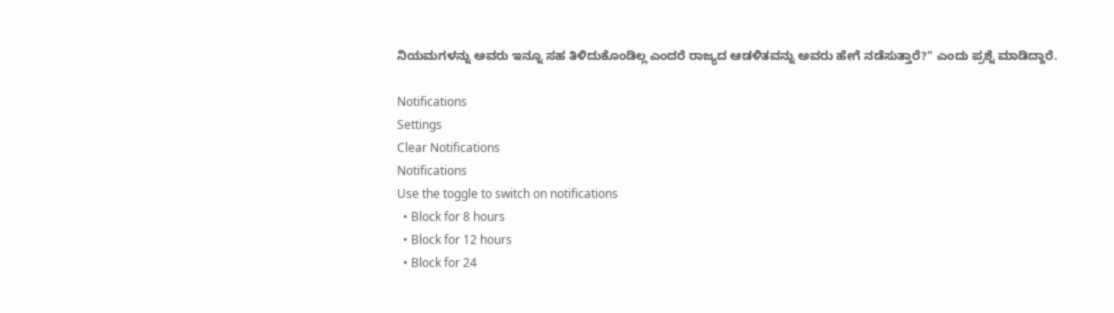ನಿಯಮಗಳನ್ನು ಅವರು ಇನ್ನೂ ಸಹ ತಿಳಿದುಕೊಂಡಿಲ್ಲ ಎಂದರೆ ರಾಜ್ಯದ ಆಡಳಿತವನ್ನು ಅವರು ಹೇಗೆ ನಡೆಸುತ್ತಾರೆ?" ಎಂದು ಪ್ರಶ್ನೆ ಮಾಡಿದ್ದಾರೆ.

Notifications
Settings
Clear Notifications
Notifications
Use the toggle to switch on notifications
  • Block for 8 hours
  • Block for 12 hours
  • Block for 24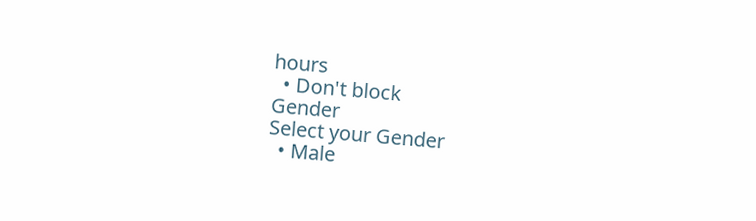hours
  • Don't block
Gender
Select your Gender
  • Male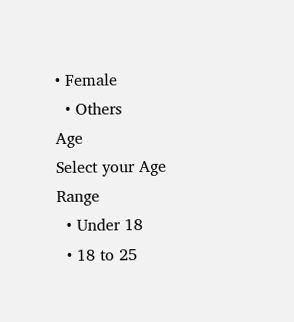• Female
  • Others
Age
Select your Age Range
  • Under 18
  • 18 to 25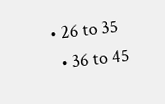• 26 to 35
  • 36 to 45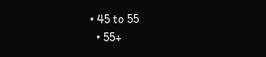• 45 to 55
  • 55+